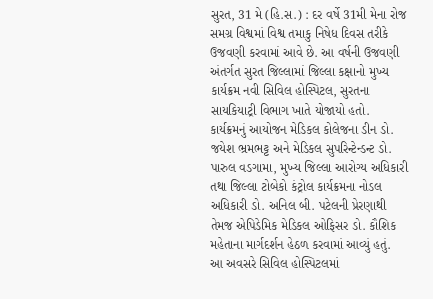સુરત, 31 મે (હિ.સ.) : દર વર્ષે 31મી મેના રોજ સમગ્ર વિશ્વમાં વિશ્વ તમાકુ નિષેધ દિવસ તરીકે ઉજવણી કરવામાં આવે છે. આ વર્ષની ઉજવણી અંતર્ગત સુરત જિલ્લામાં જિલ્લા કક્ષાનો મુખ્ય કાર્યક્રમ નવી સિવિલ હોસ્પિટલ, સુરતના સાયકિયાટ્રી વિભાગ ખાતે યોજાયો હતો.
કાર્યક્રમનું આયોજન મેડિકલ કોલેજના ડીન ડો. જયેશ ભ્રમભટ્ટ અને મેડિકલ સુપરિન્ટેન્ડન્ટ ડો. પારુલ વડગામા, મુખ્ય જિલ્લા આરોગ્ય અધિકારી તથા જિલ્લા ટોબેકો કંટ્રોલ કાર્યક્રમના નોડલ અધિકારી ડો. અનિલ બી. પટેલની પ્રેરણાથી તેમજ એપિડેમિક મેડિકલ ઓફિસર ડો. કૌશિક મહેતાના માર્ગદર્શન હેઠળ કરવામાં આવ્યું હતું.
આ અવસરે સિવિલ હોસ્પિટલમાં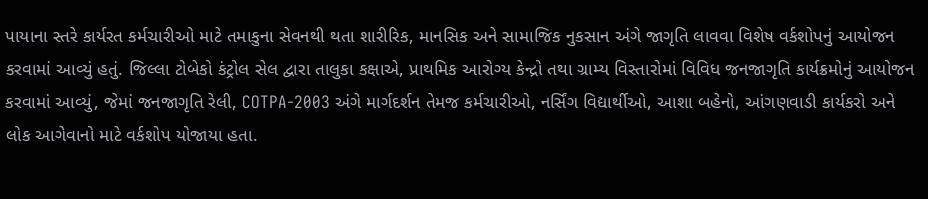પાયાના સ્તરે કાર્યરત કર્મચારીઓ માટે તમાકુના સેવનથી થતા શારીરિક, માનસિક અને સામાજિક નુકસાન અંગે જાગૃતિ લાવવા વિશેષ વર્કશોપનું આયોજન કરવામાં આવ્યું હતું. જિલ્લા ટોબેકો કંટ્રોલ સેલ દ્વારા તાલુકા કક્ષાએ, પ્રાથમિક આરોગ્ય કેન્દ્રો તથા ગ્રામ્ય વિસ્તારોમાં વિવિધ જનજાગૃતિ કાર્યક્રમોનું આયોજન કરવામાં આવ્યું, જેમાં જનજાગૃતિ રેલી, COTPA-2003 અંગે માર્ગદર્શન તેમજ કર્મચારીઓ, નર્સિંગ વિદ્યાર્થીઓ, આશા બહેનો, આંગણવાડી કાર્યકરો અને લોક આગેવાનો માટે વર્કશોપ યોજાયા હતા.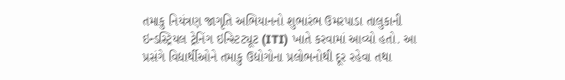તમાકુ નિયંત્રણ જાગૃતિ અભિયાનનો શુભારંભ ઉમરપાડા તાલુકાની ઇન્ડસ્ટ્રિયલ ટ્રેનિંગ ઇન્સ્ટિટ્યૂટ (ITI) ખાતે કરવામાં આવ્યો હતો. આ પ્રસંગે વિદ્યાર્થીઓને તમાકુ ઉદ્યોગોના પ્રલોભનોથી દૂર રહેવા તથા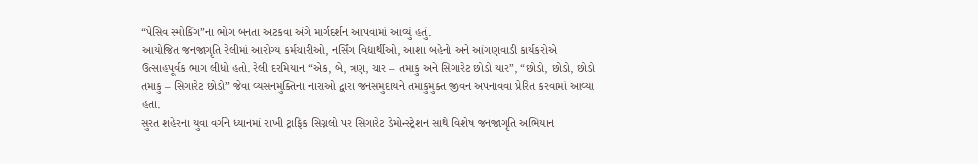“પેસિવ સ્મોકિંગ”ના ભોગ બનતા અટકવા અંગે માર્ગદર્શન આપવામાં આવ્યું હતું.
આયોજિત જનજાગૃતિ રેલીમાં આરોગ્ય કર્મચારીઓ, નર્સિંગ વિદ્યાર્થીઓ, આશા બહેનો અને આંગણવાડી કાર્યકરોએ ઉત્સાહપૂર્વક ભાગ લીધો હતો. રેલી દરમિયાન “એક, બે, ત્રણ, ચાર – તમાકુ અને સિગારેટ છોડો યાર”, “છોડો, છોડો, છોડો તમાકુ – સિગારેટ છોડો” જેવા વ્યસનમુક્તિના નારાઓ દ્વારા જનસમુદાયને તમાકુમુક્ત જીવન અપનાવવા પ્રેરિત કરવામાં આવ્યા હતા.
સુરત શહેરના યુવા વર્ગને ધ્યાનમાં રાખી ટ્રાફિક સિગ્નલો પર સિગારેટ ડેમોન્સ્ટ્રેશન સાથે વિશેષ જનજાગૃતિ અભિયાન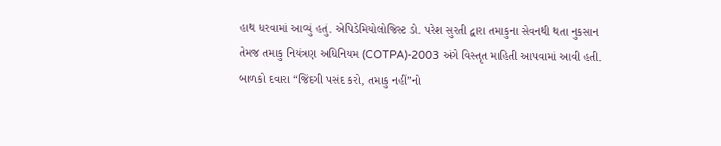હાથ ધરવામાં આવ્યું હતું. એપિડેમિયોલોજિસ્ટ ડો. પરેશ સુરતી દ્વારા તમાકુના સેવનથી થતા નુકસાન તેમજ તમાકુ નિયંત્રણ અધિનિયમ (COTPA)-2003 અંગે વિસ્તૃત માહિતી આપવામાં આવી હતી. બાળકો દવારા “જિંદગી પસંદ કરો, તમાકુ નહીં”નો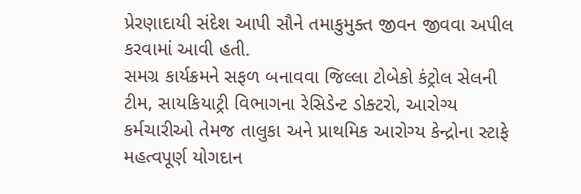પ્રેરણાદાયી સંદેશ આપી સૌને તમાકુમુક્ત જીવન જીવવા અપીલ કરવામાં આવી હતી.
સમગ્ર કાર્યક્રમને સફળ બનાવવા જિલ્લા ટોબેકો કંટ્રોલ સેલની ટીમ, સાયકિયાટ્રી વિભાગના રેસિડેન્ટ ડોક્ટરો, આરોગ્ય કર્મચારીઓ તેમજ તાલુકા અને પ્રાથમિક આરોગ્ય કેન્દ્રોના સ્ટાફે મહત્વપૂર્ણ યોગદાન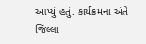આપ્યું હતું. કાર્યક્રમના અંતે જિલ્લા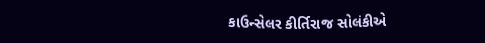કાઉન્સેલર કીર્તિરાજ સોલંકીએ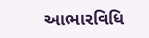આભારવિધિ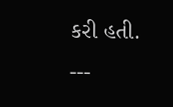કરી હતી.
---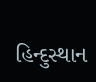હિન્દુસ્થાન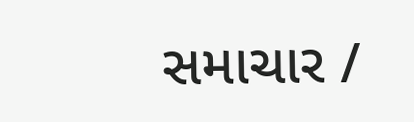સમાચાર /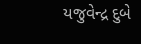યજુવેન્દ્ર દુબે